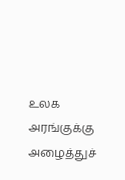உலக அரங்குக்கு அழைத்துச்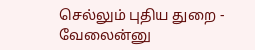செல்லும் புதிய துறை - வேலைன்னு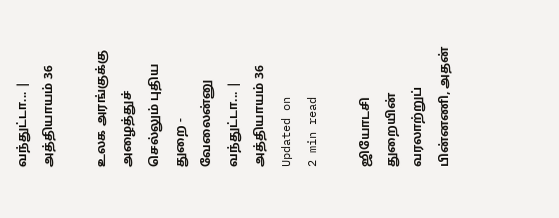வந்துட்டா... | அத்தியாயம் 36

உலக அரங்குக்கு அழைத்துச் செல்லும் புதிய துறை - வேலைன்னு வந்துட்டா... | அத்தியாயம் 36
Updated on
2 min read

ஜியோடசி துறையின் வரலாற்றுப் பின்னணி, அதன்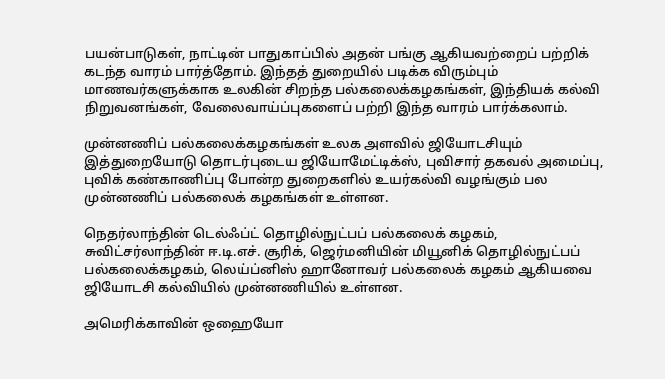பயன்பாடுகள், நாட்டின் பாதுகாப்பில் அதன் பங்கு ஆகியவற்றைப் பற்றிக் கடந்த வாரம் பார்த்தோம். இந்தத் துறையில் படிக்க விரும்பும் மாணவர்களுக்காக உலகின் சிறந்த பல்கலைக்கழகங்கள், இந்தியக் கல்வி நிறுவனங்கள், வேலைவாய்ப்புகளைப் பற்றி இந்த வாரம் பார்க்கலாம்.

முன்னணிப் பல்கலைக்கழகங்கள் உலக அளவில் ஜியோடசியும் இத்துறையோடு தொடர்புடைய ஜியோமேட்டிக்ஸ், புவிசார் தகவல் அமைப்பு, புவிக் கண்காணிப்பு போன்ற துறைகளில் உயர்கல்வி வழங்கும் பல முன்னணிப் பல்கலைக் கழகங்கள் உள்ளன.

நெதர்லாந்தின் டெல்ஃப்ட் தொழில்நுட்பப் பல்கலைக் கழகம், சுவிட்சர்லாந்தின் ஈ.டி.எச். சூரிக், ஜெர்மனியின் மியூனிக் தொழில்நுட்பப் பல்கலைக்கழகம், லெய்ப்னிஸ் ஹானோவர் பல்கலைக் கழகம் ஆகியவை ஜியோடசி கல்வியில் முன்னணியில் உள்ளன.

அமெரிக்காவின் ஒஹையோ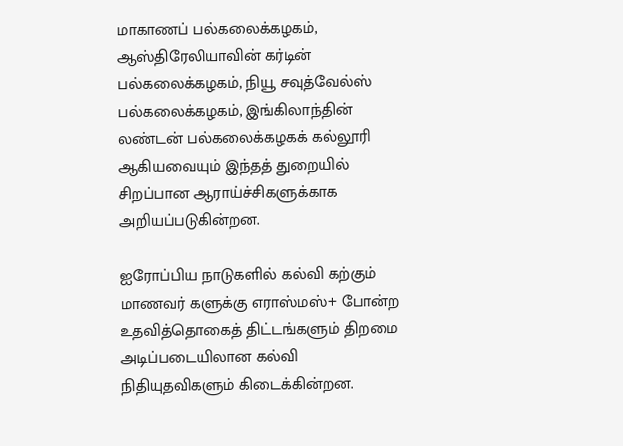மாகாணப் பல்கலைக்கழகம், ஆஸ்திரேலியாவின் கர்டின் பல்கலைக்கழகம், நியூ சவுத்வேல்ஸ் பல்கலைக்கழகம், இங்கிலாந்தின் லண்டன் பல்கலைக்கழகக் கல்லூரி ஆகியவையும் இந்தத் துறையில் சிறப்பான ஆராய்ச்சிகளுக்காக அறியப்படுகின்றன.

ஐரோப்பிய நாடுகளில் கல்வி கற்கும் மாணவர் களுக்கு எராஸ்மஸ்+ போன்ற உதவித்தொகைத் திட்டங்களும் திறமை அடிப்படையிலான கல்வி நிதியுதவிகளும் கிடைக்கின்றன.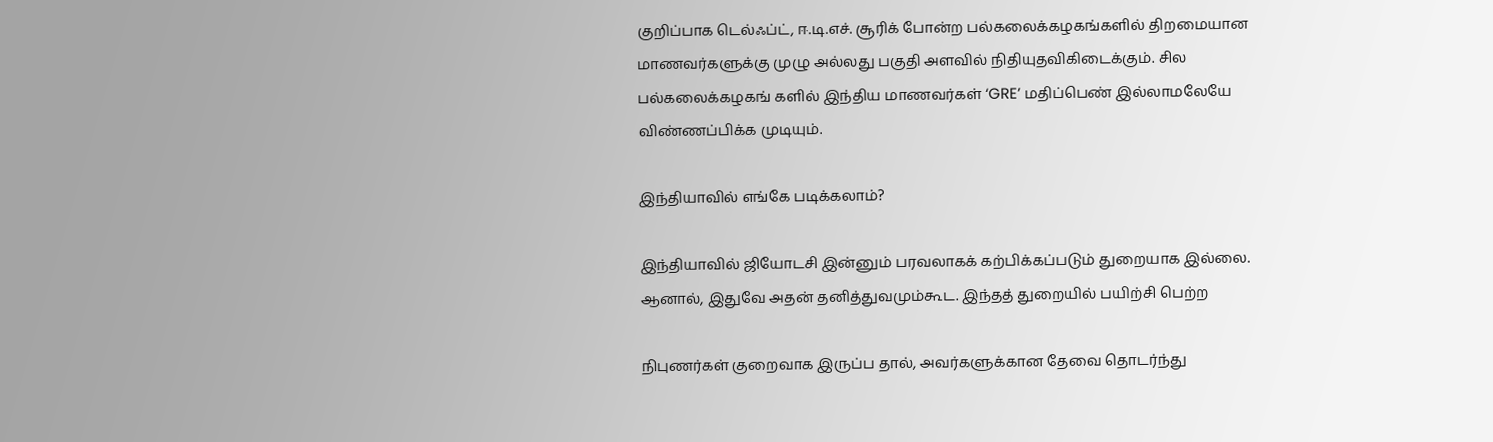குறிப்பாக டெல்ஃப்ட், ஈ.டி.எச். சூரிக் போன்ற பல்கலைக்கழகங்களில் திறமையான மாணவர்களுக்கு முழு அல்லது பகுதி அளவில் நிதியுதவிகிடைக்கும். சில பல்கலைக்கழகங் களில் இந்திய மாணவர்கள் ‘GRE’ மதிப்பெண் இல்லாமலேயே விண்ணப்பிக்க முடியும்.

இந்தியாவில் எங்கே படிக்கலாம்?

இந்தியாவில் ஜியோடசி இன்னும் பரவலாகக் கற்பிக்கப்படும் துறையாக இல்லை. ஆனால், இதுவே அதன் தனித்துவமும்கூட. இந்தத் துறையில் பயிற்சி பெற்ற

நிபுணர்கள் குறைவாக இருப்ப தால், அவர்களுக்கான தேவை தொடர்ந்து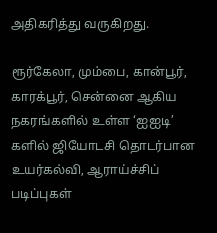அதிகரித்து வருகிறது.

ரூர்கேலா, மும்பை, கான்பூர், காரக்பூர், சென்னை ஆகிய நகரங்களில் உள்ள ‘ஐஐடி’ களில் ஜியோடசி தொடர்பான உயர்கல்வி, ஆராய்ச்சிப் படிப்புகள்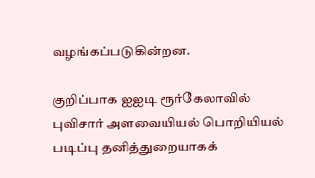வழங்கப்படுகின்றன.

குறிப்பாக ஐஐடி ரூர்கேலாவில் புவிசார் அளவையியல் பொறியியல் படிப்பு தனித்துறையாகக்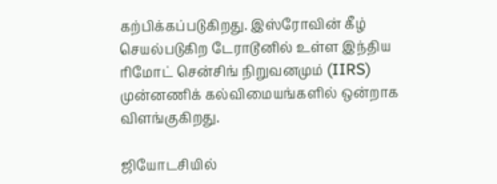கற்பிக்கப்படுகிறது. இஸ்ரோவின் கீழ் செயல்படுகிற டேராடூனில் உள்ள இந்திய ரிமோட் சென்சிங் நிறுவனமும் (IIRS) முன்னணிக் கல்விமையங்களில் ஒன்றாக விளங்குகிறது.

ஜியோடசியில்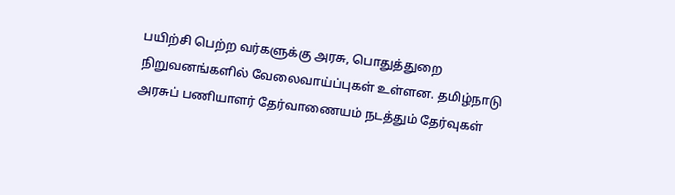பயிற்சி பெற்ற வர்களுக்கு அரசு, பொதுத்துறை நிறுவனங்களில் வேலைவாய்ப்புகள் உள்ளன. தமிழ்நாடு அரசுப் பணியாளர் தேர்வாணையம் நடத்தும் தேர்வுகள்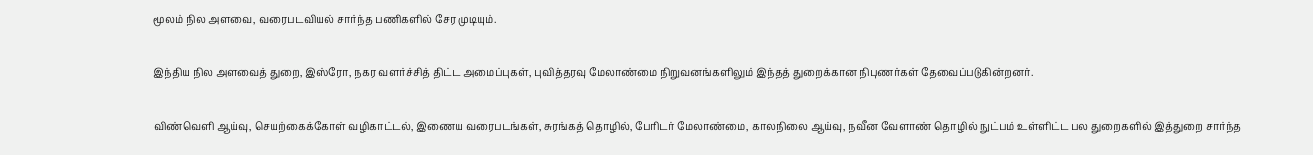மூலம் நில அளவை, வரைபடவியல் சார்ந்த பணிகளில் சேர முடியும்.

இந்திய நில அளவைத் துறை, இஸ்ரோ, நகர வளர்ச்சித் திட்ட அமைப்புகள், புவித்தரவு மேலாண்மை நிறுவனங்களிலும் இந்தத் துறைக்கான நிபுணர்கள் தேவைப்படுகின்றனர்.

விண்வெளி ஆய்வு, செயற்கைக்கோள் வழிகாட்டல், இணைய வரைபடங்கள், சுரங்கத் தொழில், பேரிடர் மேலாண்மை, காலநிலை ஆய்வு, நவீன வேளாண் தொழில் நுட்பம் உள்ளிட்ட பல துறைகளில் இத்துறை சார்ந்த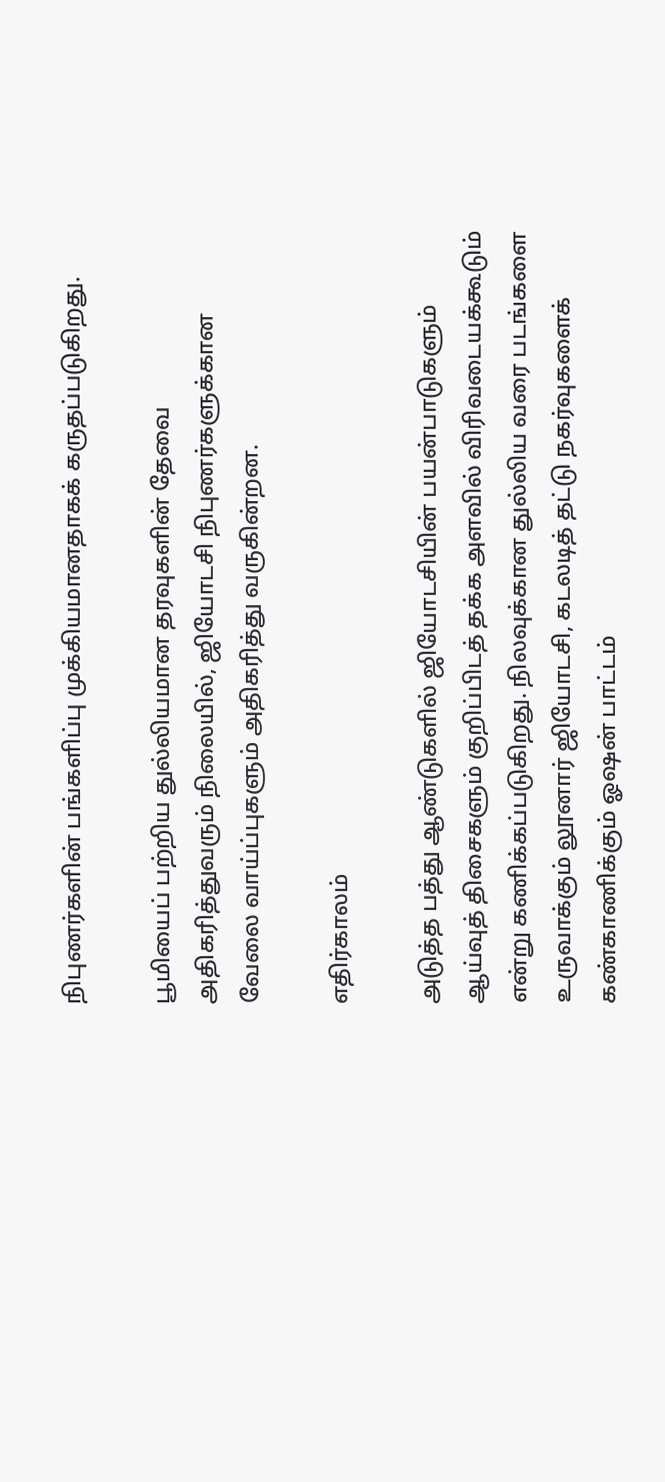நிபுணர்களின் பங்களிப்பு முக்கியமானதாகக் கருதப்படுகிறது.

பூமியைப் பற்றிய துல்லியமான தரவுகளின் தேவை அதிகரித்துவரும் நிலையில், ஜியோடசி நிபுணர்களுக்கான வேலை வாய்ப்புகளும் அதிகரித்து வருகின்றன.

எதிர்காலம்

அடுத்த பத்து ஆண்டுகளில் ஜியோடசியின் பயன்பாடுகளும் ஆய்வுத் திசைகளும் குறிப்பிடத் தக்க அளவில் விரிவடையக்கூடும் என்று கணிக்கப்படுகிறது. நிலவுக்கான துல்லிய வரை படங்களை உருவாக்கும் லூனார் ஜியோடசி, கடலடித் தட்டு நகர்வுகளைக் கண்காணிக்கும் ஓஷன் பாட்டம்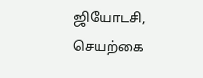ஜியோடசி, செயற்கை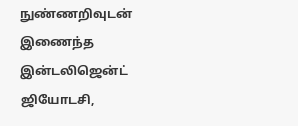நுண்ணறிவுடன் இணைந்த இன்டலிஜென்ட் ஜியோடசி,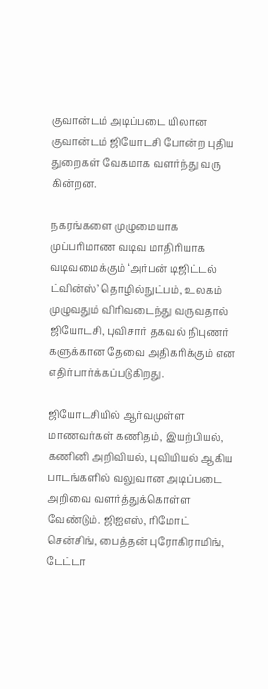குவான்டம் அடிப்படை யிலான குவான்டம் ஜியோடசி போன்ற புதிய துறைகள் வேகமாக வளர்ந்து வரு கின்றன.

நகரங்களை முழுமையாக முப்பரிமாண வடிவ மாதிரியாக வடிவமைக்கும் ‘அர்பன் டிஜிட்டல் ட்வின்ஸ்’ தொழில்நுட்பம், உலகம் முழுவதும் விரிவடைந்து வருவதால் ஜியோடசி, புவிசார் தகவல் நிபுணர் களுக்கான தேவை அதிகரிக்கும் என எதிர்பார்க்கப்படுகிறது.

ஜியோடசியில் ஆர்வமுள்ள மாணவர்கள் கணிதம், இயற்பியல், கணினி அறிவியல், புவியியல் ஆகிய பாடங்களில் வலுவான அடிப்படை அறிவை வளர்த்துக்கொள்ள வேண்டும். ஜிஐஎஸ், ரிமோட் சென்சிங், பைத்தன் புரோகிராமிங், டேட்டா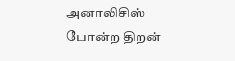அனாலிசிஸ் போன்ற திறன்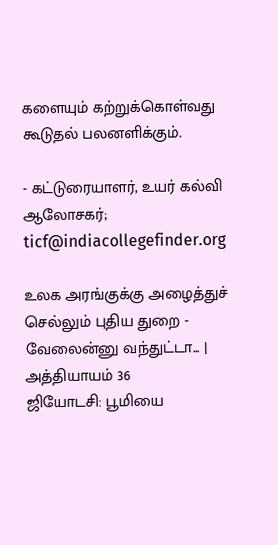களையும் கற்றுக்கொள்வது கூடுதல் பலனளிக்கும்.

- கட்டுரையாளர், உயர் கல்வி ஆலோசகர்; ticf@indiacollegefinder.org

உலக அரங்குக்கு அழைத்துச் செல்லும் புதிய துறை - வேலைன்னு வந்துட்டா... | அத்தியாயம் 36
ஜியோடசி: பூமியை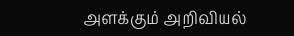அளக்கும் அறிவியல்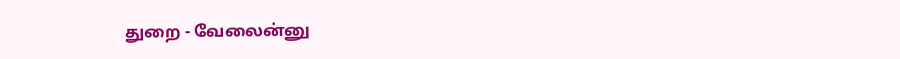துறை - வேலைன்னு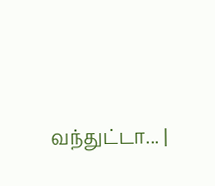வந்துட்டா... |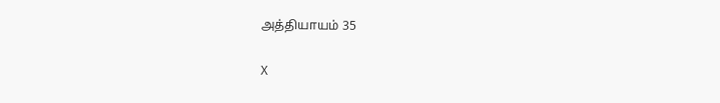அத்தியாயம் 35

X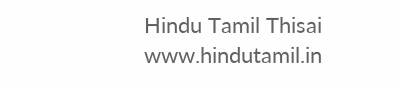Hindu Tamil Thisai
www.hindutamil.in